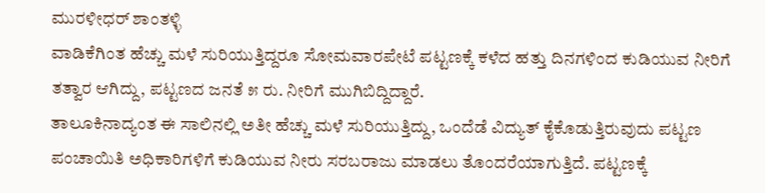ಮುರಳೀಧರ್ ಶಾಂತಳ್ಳಿ
ವಾಡಿಕೆಗಿಂತ ಹೆಚ್ಚು ಮಳೆ ಸುರಿಯುತ್ತಿದ್ದರೂ ಸೋಮವಾರಪೇಟೆ ಪಟ್ಟಣಕ್ಕೆ ಕಳೆದ ಹತ್ತು ದಿನಗಳಿಂದ ಕುಡಿಯುವ ನೀರಿಗೆ ತತ್ವಾರ ಆಗಿದ್ದು, ಪಟ್ಟಣದ ಜನತೆ ೫ ರು. ನೀರಿಗೆ ಮುಗಿಬಿದ್ದಿದ್ದಾರೆ.
ತಾಲೂಕಿನಾದ್ಯಂತ ಈ ಸಾಲಿನಲ್ಲಿ ಅತೀ ಹೆಚ್ಚು ಮಳೆ ಸುರಿಯುತ್ತಿದ್ದು, ಒಂದೆಡೆ ವಿದ್ಯುತ್ ಕೈಕೊಡುತ್ತಿರುವುದು ಪಟ್ಟಣ ಪಂಚಾಯಿತಿ ಅಧಿಕಾರಿಗಳಿಗೆ ಕುಡಿಯುವ ನೀರು ಸರಬರಾಜು ಮಾಡಲು ತೊಂದರೆಯಾಗುತ್ತಿದೆ. ಪಟ್ಟಣಕ್ಕೆ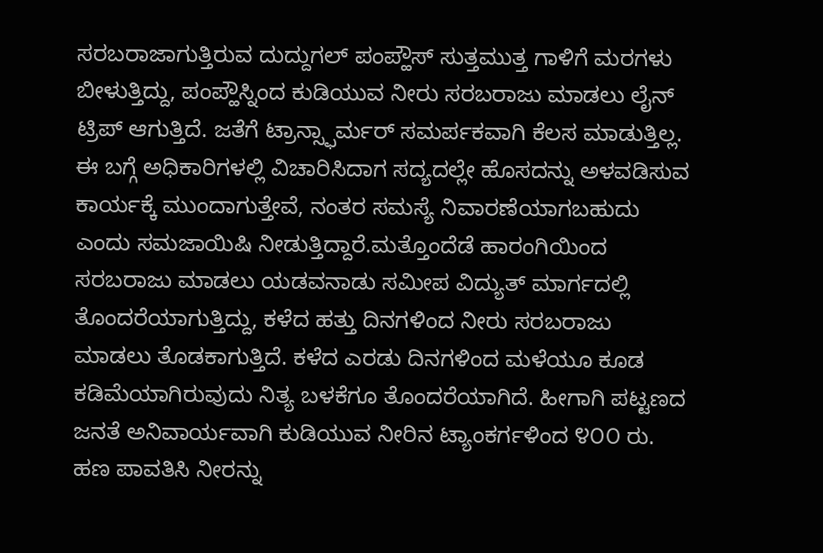ಸರಬರಾಜಾಗುತ್ತಿರುವ ದುದ್ದುಗಲ್ ಪಂಪ್ಹೌಸ್ ಸುತ್ತಮುತ್ತ ಗಾಳಿಗೆ ಮರಗಳು ಬೀಳುತ್ತಿದ್ದು, ಪಂಪ್ಹೌಸ್ನಿಂದ ಕುಡಿಯುವ ನೀರು ಸರಬರಾಜು ಮಾಡಲು ಲೈನ್ ಟ್ರಿಪ್ ಆಗುತ್ತಿದೆ. ಜತೆಗೆ ಟ್ರಾನ್ಸ್ಫಾರ್ಮರ್ ಸಮರ್ಪಕವಾಗಿ ಕೆಲಸ ಮಾಡುತ್ತಿಲ್ಲ. ಈ ಬಗ್ಗೆ ಅಧಿಕಾರಿಗಳಲ್ಲಿ ವಿಚಾರಿಸಿದಾಗ ಸದ್ಯದಲ್ಲೇ ಹೊಸದನ್ನು ಅಳವಡಿಸುವ ಕಾರ್ಯಕ್ಕೆ ಮುಂದಾಗುತ್ತೇವೆ, ನಂತರ ಸಮಸ್ಯೆ ನಿವಾರಣೆಯಾಗಬಹುದು ಎಂದು ಸಮಜಾಯಿಷಿ ನೀಡುತ್ತಿದ್ದಾರೆ.ಮತ್ತೊಂದೆಡೆ ಹಾರಂಗಿಯಿಂದ ಸರಬರಾಜು ಮಾಡಲು ಯಡವನಾಡು ಸಮೀಪ ವಿದ್ಯುತ್ ಮಾರ್ಗದಲ್ಲಿ ತೊಂದರೆಯಾಗುತ್ತಿದ್ದು, ಕಳೆದ ಹತ್ತು ದಿನಗಳಿಂದ ನೀರು ಸರಬರಾಜು ಮಾಡಲು ತೊಡಕಾಗುತ್ತಿದೆ. ಕಳೆದ ಎರಡು ದಿನಗಳಿಂದ ಮಳೆಯೂ ಕೂಡ ಕಡಿಮೆಯಾಗಿರುವುದು ನಿತ್ಯ ಬಳಕೆಗೂ ತೊಂದರೆಯಾಗಿದೆ. ಹೀಗಾಗಿ ಪಟ್ಟಣದ ಜನತೆ ಅನಿವಾರ್ಯವಾಗಿ ಕುಡಿಯುವ ನೀರಿನ ಟ್ಯಾಂಕರ್ಗಳಿಂದ ೪೦೦ ರು. ಹಣ ಪಾವತಿಸಿ ನೀರನ್ನು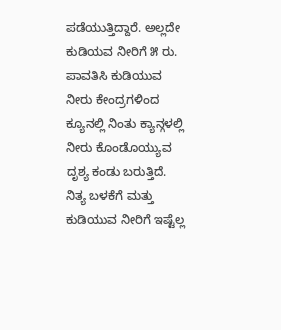ಪಡೆಯುತ್ತಿದ್ದಾರೆ. ಅಲ್ಲದೇ ಕುಡಿಯವ ನೀರಿಗೆ ೫ ರು. ಪಾವತಿಸಿ ಕುಡಿಯುವ ನೀರು ಕೇಂದ್ರಗಳಿಂದ ಕ್ಯೂನಲ್ಲಿ ನಿಂತು ಕ್ಯಾನ್ಗಳಲ್ಲಿ ನೀರು ಕೊಂಡೊಯ್ಯುವ ದೃಶ್ಯ ಕಂಡು ಬರುತ್ತಿದೆ.
ನಿತ್ಯ ಬಳಕೆಗೆ ಮತ್ತು ಕುಡಿಯುವ ನೀರಿಗೆ ಇಷ್ಟೆಲ್ಲ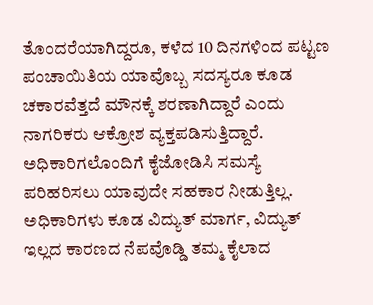ತೊಂದರೆಯಾಗಿದ್ದರೂ, ಕಳೆದ 10 ದಿನಗಳಿಂದ ಪಟ್ಟಣ ಪಂಚಾಯಿತಿಯ ಯಾವೊಬ್ಬ ಸದಸ್ಯರೂ ಕೂಡ ಚಕಾರವೆತ್ತದೆ ಮೌನಕ್ಕೆ ಶರಣಾಗಿದ್ದಾರೆ ಎಂದು ನಾಗರಿಕರು ಆಕ್ರೋಶ ವ್ಯಕ್ತಪಡಿಸುತ್ತಿದ್ದಾರೆ. ಅಧಿಕಾರಿಗಲೊಂದಿಗೆ ಕೈಜೋಡಿಸಿ ಸಮಸ್ಯೆ ಪರಿಹರಿಸಲು ಯಾವುದೇ ಸಹಕಾರ ನೀಡುತ್ತಿಲ್ಲ. ಅಧಿಕಾರಿಗಳು ಕೂಡ ವಿದ್ಯುತ್ ಮಾರ್ಗ, ವಿದ್ಯುತ್ ಇಲ್ಲದ ಕಾರಣದ ನೆಪವೊಡ್ಡಿ ತಮ್ಮ ಕೈಲಾದ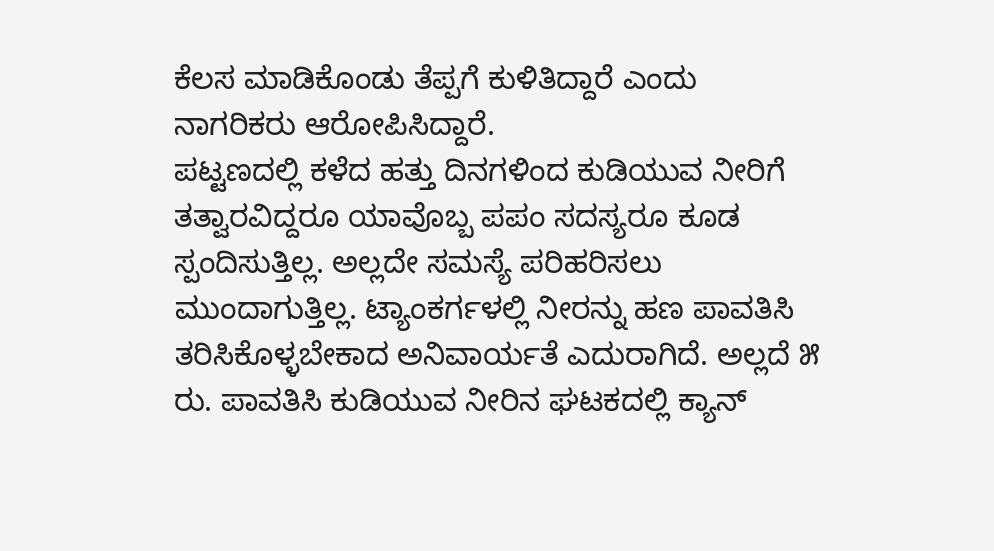ಕೆಲಸ ಮಾಡಿಕೊಂಡು ತೆಪ್ಪಗೆ ಕುಳಿತಿದ್ದಾರೆ ಎಂದು ನಾಗರಿಕರು ಆರೋಪಿಸಿದ್ದಾರೆ.
ಪಟ್ಟಣದಲ್ಲಿ ಕಳೆದ ಹತ್ತು ದಿನಗಳಿಂದ ಕುಡಿಯುವ ನೀರಿಗೆ ತತ್ವಾರವಿದ್ದರೂ ಯಾವೊಬ್ಬ ಪಪಂ ಸದಸ್ಯರೂ ಕೂಡ ಸ್ಪಂದಿಸುತ್ತಿಲ್ಲ. ಅಲ್ಲದೇ ಸಮಸ್ಯೆ ಪರಿಹರಿಸಲು ಮುಂದಾಗುತ್ತಿಲ್ಲ. ಟ್ಯಾಂಕರ್ಗಳಲ್ಲಿ ನೀರನ್ನು ಹಣ ಪಾವತಿಸಿ ತರಿಸಿಕೊಳ್ಳಬೇಕಾದ ಅನಿವಾರ್ಯತೆ ಎದುರಾಗಿದೆ. ಅಲ್ಲದೆ ೫ ರು. ಪಾವತಿಸಿ ಕುಡಿಯುವ ನೀರಿನ ಘಟಕದಲ್ಲಿ ಕ್ಯಾನ್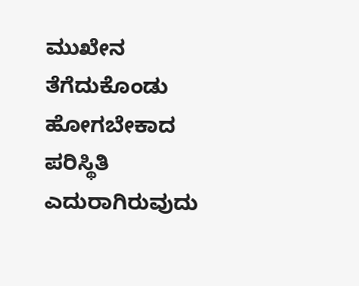ಮುಖೇನ ತೆಗೆದುಕೊಂಡು ಹೋಗಬೇಕಾದ ಪರಿಸ್ಥಿತಿ ಎದುರಾಗಿರುವುದು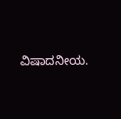ವಿಷಾದನೀಯ.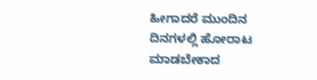ಹೀಗಾದರೆ ಮುಂದಿನ ದಿನಗಳಲ್ಲಿ ಹೋರಾಟ ಮಾಡಬೇಕಾದ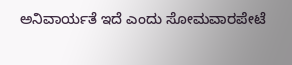ಅನಿವಾರ್ಯತೆ ಇದೆ ಎಂದು ಸೋಮವಾರಪೇಟೆ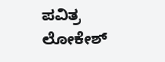ಪವಿತ್ರ ಲೋಕೇಶ್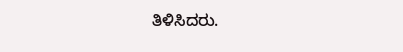ತಿಳಿಸಿದರು.